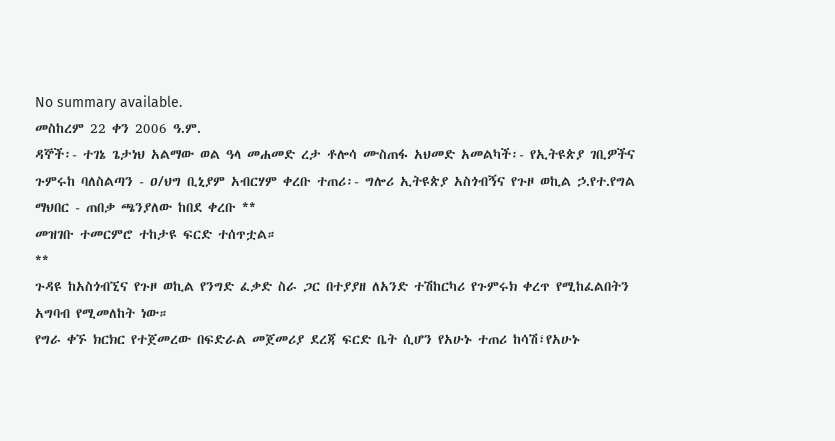No summary available.
መስከረም 22 ቀን 2006 ዓ.ም.
ዳኞች፡- ተገኔ ጌታነህ አልማው ወል ዓላ መሐመድ ረታ ቶሎሳ ሙስጠፋ አህመድ አመልካች፡- የኢትዩጵያ ገቢዎችና ጉምሩከ ባለስልጣን - ዐ/ህግ ቢኒያም አብርሃም ቀረቡ ተጠሪ፡- ግሎሪ ኢትዩጵያ አስጎብኝና የጉዞ ወኪል ኃ.የተ.የግል ማህበር - ጠበቃ ጫንያለው ከበደ ቀረቡ **
መዝገቡ ተመርምሮ ተከታዩ ፍርድ ተሰጥቷል።
**
ጉዳዩ ከአስጎብኚና የጉዞ ወኪል የንግድ ፈቃድ ስራ ጋር በተያያዘ ለአንድ ተሽከርካሪ የጉምሩክ ቀረጥ የሚከፈልበትን አግባብ የሚመለከት ነው።
የግራ ቀኙ ክርክር የተጀመረው በፍድራል መጀመሪያ ደረጃ ፍርድ ቤት ሲሆን የአሁኑ ተጠሪ ከሳሽ፣የአሁኑ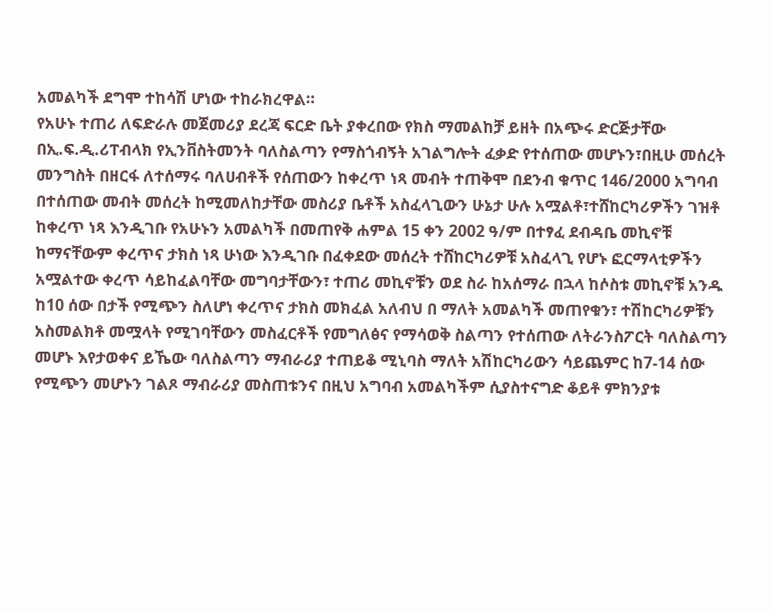አመልካች ደግሞ ተከሳሽ ሆነው ተከራክረዋል።
የአሁኑ ተጠሪ ለፍድራሉ መጀመሪያ ደረጃ ፍርድ ቤት ያቀረበው የክስ ማመልከቻ ይዘት በአጭሩ ድርጅታቸው በኢ.ፍ.ዲ.ሪፐብላክ የኢንቨስትመንት ባለስልጣን የማስጎብኝት አገልግሎት ፈቃድ የተሰጠው መሆኑን፣በዚሁ መሰረት መንግስት በዘርፋ ለተሰማሩ ባለሀብቶች የሰጠውን ከቀረጥ ነጻ መብት ተጠቅሞ በደንብ ቁጥር 146/2000 አግባብ በተሰጠው መብት መሰረት ከሚመለከታቸው መስሪያ ቤቶች አስፈላጊውን ሁኔታ ሁሉ አሟልቶ፣ተሸከርካሪዎችን ገዝቶ ከቀረጥ ነጻ እንዲገቡ የአሁኑን አመልካች በመጠየቅ ሐምል 15 ቀን 2002 ዓ/ም በተፃፈ ደብዳቤ መኪኖቹ ከማናቸውም ቀረጥና ታክስ ነጻ ሁነው እንዲገቡ በፈቀደው መሰረት ተሸከርካሪዎቹ አስፈላጊ የሆኑ ፎርማላቲዎችን አሟልተው ቀረጥ ሳይከፈልባቸው መግባታቸውን፣ ተጠሪ መኪኖቹን ወደ ስራ ከአሰማራ በኋላ ከሶስቱ መኪኖቹ አንዱ ከ10 ሰው በታች የሚጭን ስለሆነ ቀረጥና ታክስ መክፈል አለብህ በ ማለት አመልካች መጠየቁን፣ ተሽከርካሪዎቹን አስመልክቶ መሟላት የሚገባቸውን መስፈርቶች የመግለፅና የማሳወቅ ስልጣን የተሰጠው ለትራንስፖርት ባለስልጣን መሆኑ እየታወቀና ይኼው ባለስልጣን ማብራሪያ ተጠይቆ ሚኒባስ ማለት አሽከርካሪውን ሳይጨምር ከ7-14 ሰው የሚጭን መሆኑን ገልጾ ማብራሪያ መስጠቱንና በዚህ አግባብ አመልካችም ሲያስተናግድ ቆይቶ ምክንያቱ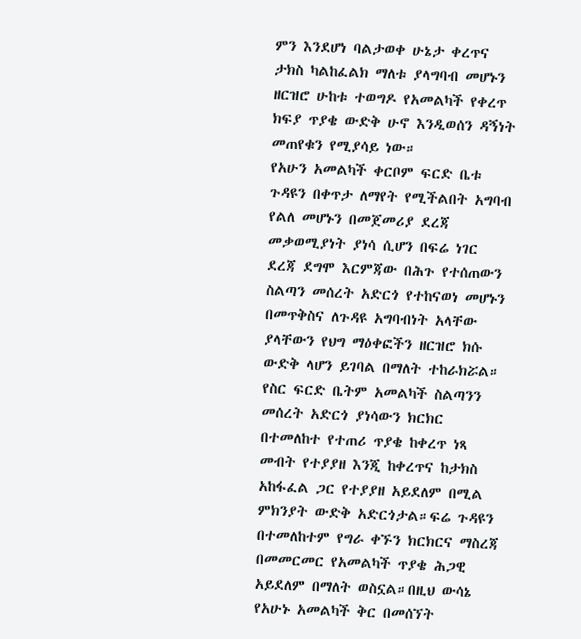ምን እንደሆነ ባልታወቀ ሁኔታ ቀረጥና ታክስ ካልከፈልክ ማለቱ ያላግባብ መሆኑን ዘርዝሮ ሁከቱ ተወግዶ የአመልካች የቀረጥ ክፍያ ጥያቄ ውድቅ ሁኖ እንዲወሰን ዳኝነት መጠየቁን የሚያሳይ ነው።
የአሁን አመልካች ቀርቦም ፍርድ ቤቱ ጉዳዩን በቀጥታ ለማየት የሚችልበት አግባብ የልለ መሆኑን በመጀመሪያ ደረጃ መቃወሚያነት ያነሳ ሲሆን በፍሬ ነገር ደረጃ ደግሞ እርምጃው በሕጉ የተሰጠውን ስልጣን መሰረት አድርጎ የተከናወነ መሆኑን በመጥቅስና ለጉዳዩ አግባብነት አላቸው ያላቸውን የህግ ማዕቀፎችን ዘርዝሮ ክሱ ውድቅ ላሆን ይገባል በማለት ተከራክሯል። የስር ፍርድ ቤትም አመልካች ስልጣንን መሰረት አድርጎ ያነሳውን ክርክር በተመለከተ የተጠሪ ጥያቄ ከቀረጥ ነጻ መብት የተያያዘ እንጂ ከቀረጥና ከታክስ አከፋፈል ጋር የተያያዘ አይደለም በሚል ምክንያት ውድቅ አድርጎታል።ፍሬ ጉዳዩን በተመለከተም የግራ ቀኙን ክርክርና ማስረጃ በመመርመር የአመልካች ጥያቄ ሕጋዊ አይደለም በማለት ወስኗል።በዚህ ውሳኔ የአሁኑ አመልካች ቅር በመሰኘት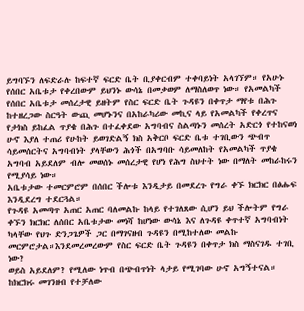ይግባኙን ለፍድራሉ ከፍተኛ ፍርድ ቤት ቢያቀርብም ተቀባይነት አላገኘም። የአሁኑ የሰበር አቤቱታ የቀረበውም ይህንኑ ውሳኔ በመቃወም ለማስለወጥ ነው። የአመልካች የሰበር አቤቱታ መሰረታዊ ይዘትም የስር ፍርድ ቤት ጉዳዩን በቀጥታ ማየቱ በሕጉ ከተዘረጋው ስርዓት ውጪ መሆኑንና በአከራካሪው መኪና ላይ የአመልካች የቀረጥና የታክስ ይከፈል ጥያቄ በሕጉ በተፈቀደው አግባብና ስልጣኑን መሰረት አድርጎ የተከናወነ ሁኖ እያለ ተጠሪ የሁከት ይወገድልኝ ክስ አቅርቦ ፍርድ ቤቱ ተገቢውን ጭብጥ ሳይመሰርትና አግባብነት ያላቸውን ሕጎች በአግባቡ ሳይመለከት የአመልካች ጥያቄ አግባብ አይደለም ብሎ መወሰኑ መሰረታዊ የሆነ የሕግ ስህተት ነው በማለት መከራከሩን የሚያሳይ ነው።
አቤቱታው ተመርምሮም በሰበር ችሎቱ እንዲታይ በመደረጉ የግራ ቀኙ ክርክር በፅሑፍ እንዲደረግ ተደርጓል።
የጉዳዩ አመጣጥ አጠር አጠር ባለመልኩ ከላይ የተገለጸው ሲሆን ይህ ችሎትም የግራ ቀኙን ክርክር ለሰበር አቤቱታው መነሻ ከሆነው ውሳኔ እና ለጉዳዩ ቀጥተኛ አግባብነት ካላቸው የህጉ ድንጋጌዎች ጋር በማገናዘብ ጉዳዩን በሚከተለው መልኩ መርምሮታል።እንደመረመረውም የስር ፍርድ ቤት ጉዳዩን በቀጥታ ክስ ማስናገዱ ተገቢ ነው?
ወይስ አይደለም? የሚለው ነጥብ በጭብጥነት ላታይ የሚገባው ሁኖ አግኝተናል።
ከክርክሩ መገንዘብ የተቻለው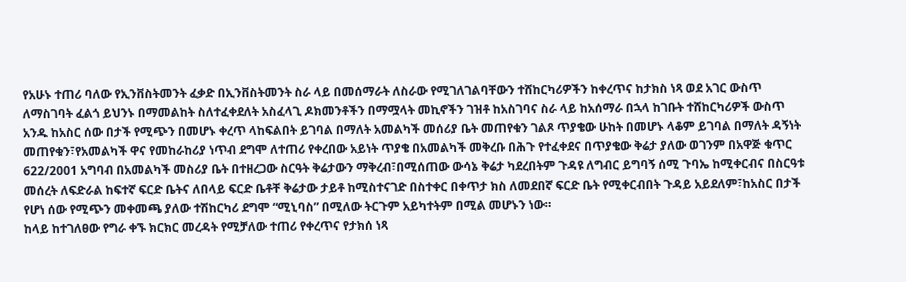የአሁኑ ተጠሪ ባለው የኢንቨስትመንት ፈቃድ በኢንቨስትመንት ስራ ላይ በመሰማራት ለስራው የሚገለገልባቸውን ተሸከርካሪዎችን ከቀረጥና ከታክስ ነጻ ወደ አገር ውስጥ ለማስገባት ፈልጎ ይህንኑ በማመልከት ስለተፈቀደለት አስፈላጊ ዶክመንቶችን በማሟላት መኪኖችን ገዝቶ ከአስገባና ስራ ላይ ከአሰማራ በኋላ ከገቡት ተሸከርካሪዎች ውስጥ አንዱ ከአስር ሰው በታች የሚጭን በመሆኑ ቀረጥ ላከፍልበት ይገባል በማለት አመልካች መሰሪያ ቤት መጠየቁን ገልጾ ጥያቄው ሁከት በመሆኑ ላቆም ይገባል በማለት ዳኝነት መጠየቁን፣የአመልካች ዋና የመከራከሪያ ነጥብ ደግሞ ለተጠሪ የቀረበው አይነት ጥያቄ በአመልካች መቅረቡ በሕጉ የተፈቀደና በጥያቄው ቅሬታ ያለው ወገንም በአዋጅ ቁጥር 622/2001 አግባብ በአመልካች መስሪያ ቤት በተዘረጋው ስርዓት ቅሬታውን ማቅረብ፣በሚሰጠው ውሳኔ ቅሬታ ካደረበትም ጉዳዩ ለግብር ይግባኝ ሰሚ ጉባኤ ከሚቀርብና በስርዓቱ መሰረት ለፍድራል ከፍተኛ ፍርድ ቤትና ለበላይ ፍርድ ቤቶቸ ቅሬታው ታይቶ ከሚስተናገድ በስተቀር በቀጥታ ክስ ለመደበኛ ፍርድ ቤት የሚቀርብበት ጉዳይ አይደለም፣ከአስር በታች የሆነ ሰው የሚጭን መቀመጫ ያለው ተሽከርካሪ ደግሞ “ሚኒባስ” በሚለው ትርጉም አይካተትም በሚል መሆኑን ነው።
ከላይ ከተገለፀው የግራ ቀኙ ክርክር መረዳት የሚቻለው ተጠሪ የቀረጥና የታክሰ ነጻ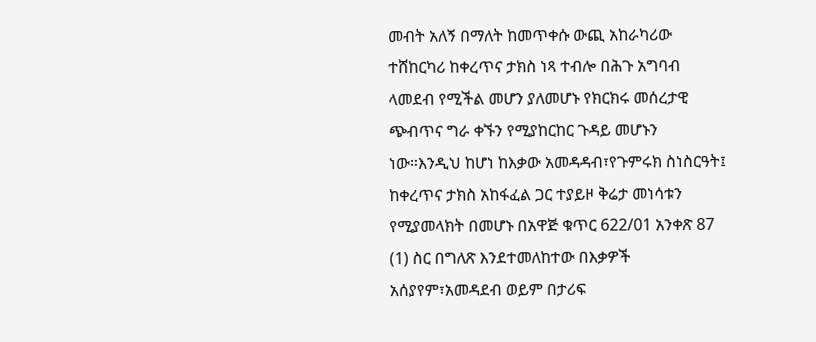መብት አለኝ በማለት ከመጥቀሱ ውጪ አከራካሪው ተሸከርካሪ ከቀረጥና ታክስ ነጻ ተብሎ በሕጉ አግባብ ላመደብ የሚችል መሆን ያለመሆኑ የክርክሩ መሰረታዊ ጭብጥና ግራ ቀኙን የሚያከርከር ጉዳይ መሆኑን ነው።እንዲህ ከሆነ ከእቃው አመዳዳብ፣የጉምሩክ ስነስርዓት፤ ከቀረጥና ታክስ አከፋፈል ጋር ተያይዞ ቅሬታ መነሳቱን የሚያመላክት በመሆኑ በአዋጅ ቁጥር 622/01 አንቀጽ 87 (1) ስር በግለጽ እንደተመለከተው በእቃዎች አሰያየም፣አመዳደብ ወይም በታሪፍ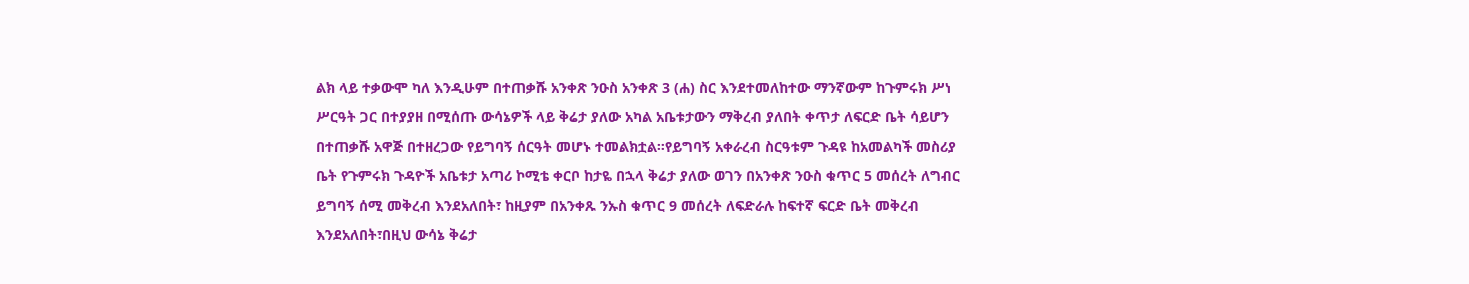ልክ ላይ ተቃውሞ ካለ እንዲሁም በተጠቃሹ አንቀጽ ንዑስ አንቀጽ 3 (ሐ) ስር እንደተመለከተው ማንኛውም ከጉምሩክ ሥነ ሥርዓት ጋር በተያያዘ በሚሰጡ ውሳኔዎች ላይ ቅሬታ ያለው አካል አቤቱታውን ማቅረብ ያለበት ቀጥታ ለፍርድ ቤት ሳይሆን በተጠቃሹ አዋጅ በተዘረጋው የይግባኝ ሰርዓት መሆኑ ተመልክቷል።የይግባኝ አቀራረብ ስርዓቱም ጉዳዩ ከአመልካች መስሪያ ቤት የጉምሩክ ጉዳዮች አቤቱታ አጣሪ ኮሚቴ ቀርቦ ከታዬ በኋላ ቅሬታ ያለው ወገን በአንቀጽ ንዑስ ቁጥር 5 መሰረት ለግብር ይግባኝ ሰሚ መቅረብ እንደአለበት፣ ከዚያም በአንቀጹ ንኡስ ቁጥር 9 መሰረት ለፍድራሉ ከፍተኛ ፍርድ ቤት መቅረብ እንደአለበት፣በዚህ ውሳኔ ቅሬታ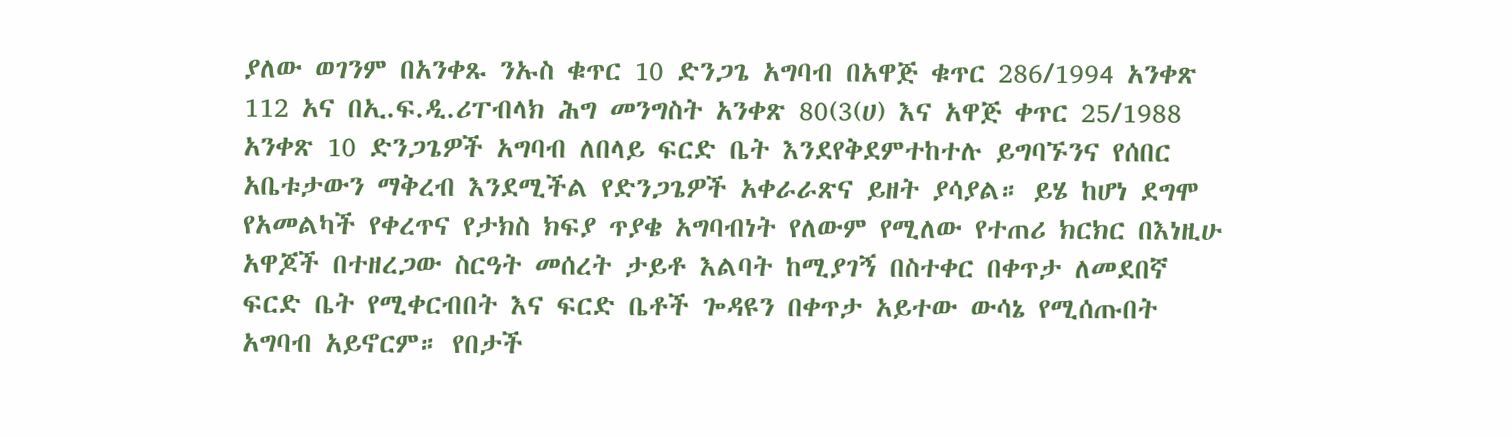ያለው ወገንም በአንቀጹ ንኡስ ቁጥር 10 ድንጋጌ አግባብ በአዋጅ ቁጥር 286/1994 አንቀጽ 112 አና በኢ.ፍ.ዲ.ሪፐብላክ ሕግ መንግስት አንቀጽ 80(3(ሀ) እና አዋጅ ቀጥር 25/1988 አንቀጽ 10 ድንጋጌዎች አግባብ ለበላይ ፍርድ ቤት እንደየቅደምተከተሉ ይግባኙንና የሰበር አቤቱታውን ማቅረብ እንደሚችል የድንጋጌዎች አቀራራጽና ይዘት ያሳያል። ይሄ ከሆነ ደግሞ የአመልካች የቀረጥና የታክስ ክፍያ ጥያቄ አግባብነት የለውም የሚለው የተጠሪ ክርክር በእነዚሁ አዋጆች በተዘረጋው ስርዓት መሰረት ታይቶ እልባት ከሚያገኝ በስተቀር በቀጥታ ለመደበኛ ፍርድ ቤት የሚቀርብበት እና ፍርድ ቤቶች ጐዳዩን በቀጥታ አይተው ውሳኔ የሚሰጡበት አግባብ አይኖርም። የበታች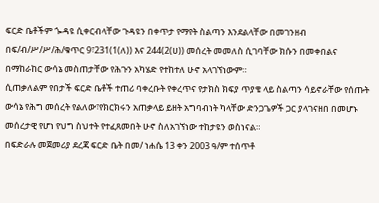ፍርድ ቤቶችም ጐዳዩ ሲቀርብላቸው ጉዳዩን በቀጥታ የማየት ስልጣን እንደልላቸው በመገንዘብ በፍ/ብ/ሥ/ሥ/ሕ/ቁጥር 9፣231(1(ለ)) እና 244(2(ሀ)) መሰረት መመለስ ሲገባቸው ክሱን በመቀበልና በማከራከር ውሳኔ መስጠታቸው የሕጉን አካሄድ የተከተለ ሁኖ አላገኘነውም።
ሲጠቃለልም የበታች ፍርድ ቤቶች ተጠሪ ባቀረቡት የቀረጥና የታክስ ክፍያ ጥያቄ ላይ ስልጣን ሳይኖራቸው የሰጡት ውሳኔ የሕግ መሰረት የልለው፣የክርክሩን አጠቃላይ ይዘት አግባብነት ካላቸው ድንጋጌዎች ጋር ያላገናዘበ በመሆኑ መሰረታዊ የሆነ የህግ ስህተት የተፈጸመበት ሁኖ ስለአገኘነው ተከታዩን ወስነናል።
በፍድራሉ መጀመሪያ ደረጃ ፍርድ ቤት በመ/ ነሐሴ 13 ቀን 2003 ዓ/ም ተሰጥቶ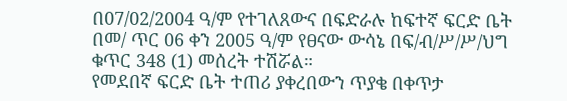በ07/02/2004 ዓ/ም የተገለጸውና በፍድራሉ ከፍተኛ ፍርድ ቤት በመ/ ጥር 06 ቀን 2005 ዓ/ም የፀናው ውሳኔ በፍ/ብ/ሥ/ሥ/ህግ ቁጥር 348 (1) መሰረት ተሽሯል።
የመደበኛ ፍርድ ቤት ተጠሪ ያቀረበውን ጥያቄ በቀጥታ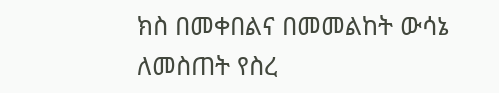ክስ በመቀበልና በመመልከት ውሳኔ ለመስጠት የስረ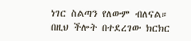ነገር ስልጣን የለውም ብለናል።
በዚህ ችሎት በተደረገው ክርክር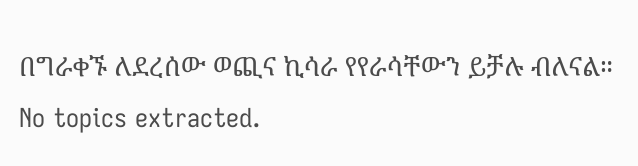በግራቀኙ ለደረሰው ወጪና ኪሳራ የየራሳቸውን ይቻሉ ብለናል።
No topics extracted.